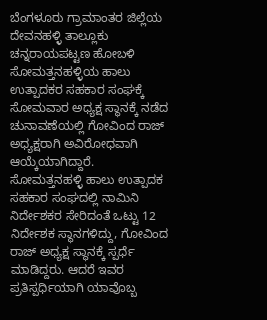ಬೆಂಗಳೂರು ಗ್ರಾಮಾಂತರ ಜಿಲ್ಲೆಯ ದೇವನಹಳ್ಳಿ ತಾಲ್ಲೂಕು ಚನ್ನರಾಯಪಟ್ಟಣ ಹೋಬಳಿ ಸೋಮತ್ತನಹಳ್ಳಿಯ ಹಾಲು ಉತ್ಪಾದಕರ ಸಹಕಾರ ಸಂಘಕ್ಕೆ ಸೋಮವಾರ ಅಧ್ಯಕ್ಷ ಸ್ಥಾನಕ್ಕೆ ನಡೆದ ಚುನಾವಣೆಯಲ್ಲಿ ಗೋವಿಂದ ರಾಜ್ ಅಧ್ಯಕ್ಷರಾಗಿ ಅವಿರೋಧವಾಗಿ ಆಯ್ಕೆಯಾಗಿದ್ದಾರೆ.
ಸೋಮತ್ತನಹಳ್ಳಿ ಹಾಲು ಉತ್ಪಾದಕ ಸಹಕಾರ ಸಂಘದಲ್ಲಿ ನಾಮಿನಿ ನಿರ್ದೇಶಕರ ಸೇರಿದಂತೆ ಒಟ್ಟು 12 ನಿರ್ದೇಶಕ ಸ್ಥಾನಗಳಿದ್ದು, ಗೋವಿಂದ ರಾಜ್ ಅಧ್ಯಕ್ಷ ಸ್ಥಾನಕ್ಕೆ ಸ್ಪರ್ಧೆ ಮಾಡಿದ್ದರು. ಆದರೆ ಇವರ ಪ್ರತಿಸ್ಪರ್ಧಿಯಾಗಿ ಯಾವೊಬ್ಬ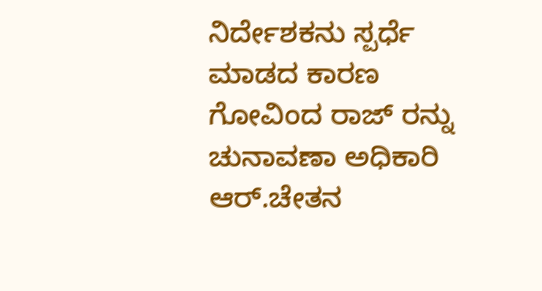ನಿರ್ದೇಶಕನು ಸ್ಪರ್ಧೆ ಮಾಡದ ಕಾರಣ ಗೋವಿಂದ ರಾಜ್ ರನ್ನು ಚುನಾವಣಾ ಅಧಿಕಾರಿ ಆರ್.ಚೇತನ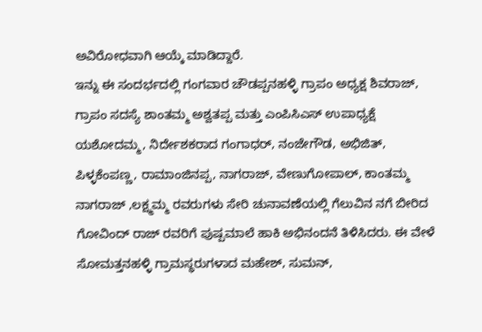ಅವಿರೋಧವಾಗಿ ಆಯ್ಕೆ ಮಾಡಿದ್ದಾರೆ.
ಇನ್ನು ಈ ಸಂದರ್ಭದಲ್ಲಿ ಗಂಗವಾರ ಚೌಡಪ್ಪನಹಳ್ಳಿ ಗ್ರಾಪಂ ಅಧ್ಯಕ್ಷ ಶಿವರಾಜ್, ಗ್ರಾಪಂ ಸದಸ್ಯೆ ಶಾಂತಮ್ಮ ಅಶ್ವತಪ್ಪ ಮತ್ತು ಎಂಪಿಸಿಎಸ್ ಉಪಾಧ್ಯಕ್ಷೆ ಯಶೋದಮ್ಮ, ನಿರ್ದೇಶಕರಾದ ಗಂಗಾಧರ್, ನಂಜೇಗೌಡ, ಅಭಿಜಿತ್, ಪಿಳ್ಳಕೆಂಪಣ್ಣ, ರಾಮಾಂಜಿನಪ್ಪ, ನಾಗರಾಜ್, ವೇಣುಗೋಪಾಲ್, ಕಾಂತಮ್ಮ ನಾಗರಾಜ್ ,ಲಕ್ಷ್ಮಮ್ಮ ರವರುಗಳು ಸೇರಿ ಚುನಾವಣೆಯಲ್ಲಿ ಗೆಲುವಿನ ನಗೆ ಬೀರಿದ ಗೋವಿಂದ್ ರಾಜ್ ರವರಿಗೆ ಪುಷ್ಪಮಾಲೆ ಹಾಕಿ ಅಭಿನಂದನೆ ತಿಳಿಸಿದರು. ಈ ವೇಳೆ ಸೋಮತ್ತನಹಳ್ಳಿ ಗ್ರಾಮಸ್ಥರುಗಳಾದ ಮಹೇಶ್, ಸುಮನ್,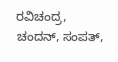ರವಿಚಂದ್ರ, ಚಂದನ್, ಸಂಪತ್,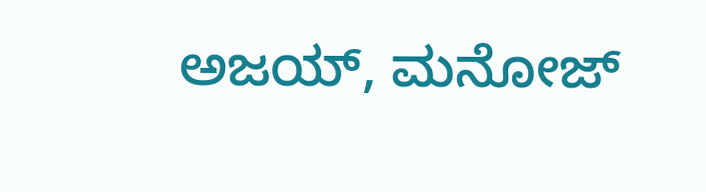ಅಜಯ್, ಮನೋಜ್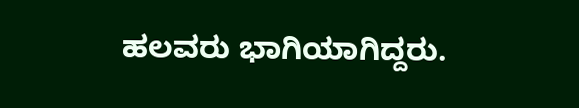ಹಲವರು ಭಾಗಿಯಾಗಿದ್ದರು.